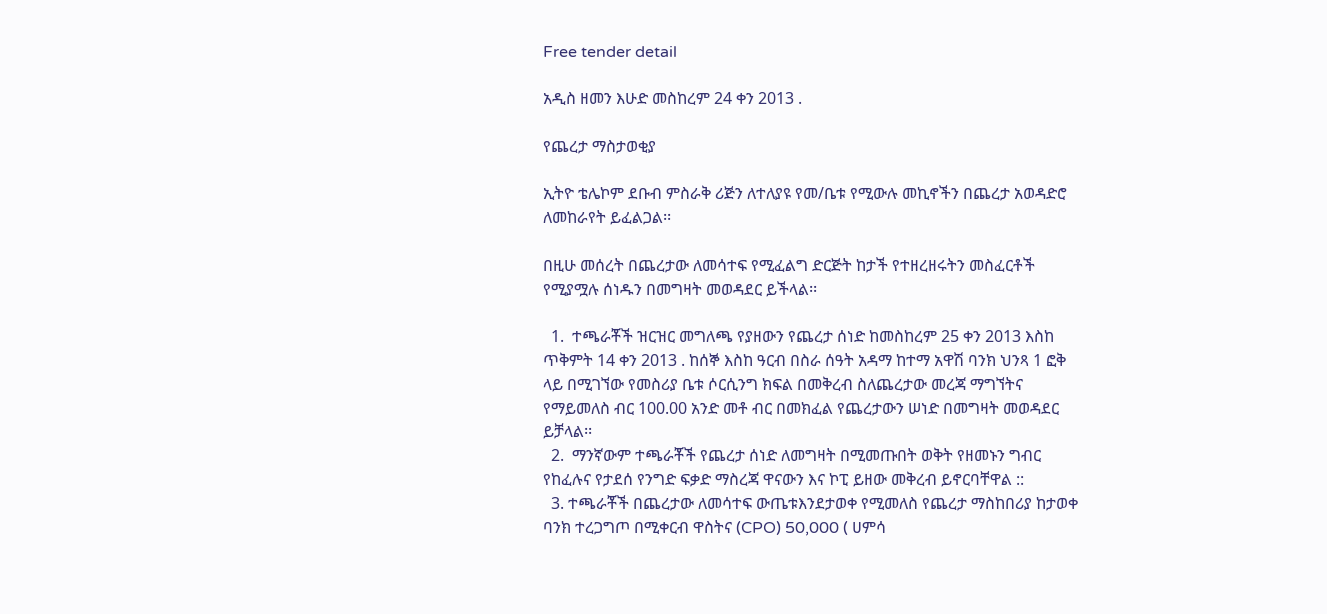Free tender detail

አዲስ ዘመን እሁድ መስከረም 24 ቀን 2013 .

የጨረታ ማስታወቂያ

ኢትዮ ቴሌኮም ደቡብ ምስራቅ ሪጅን ለተለያዩ የመ/ቤቱ የሚውሉ መኪኖችን በጨረታ አወዳድሮ ለመከራየት ይፈልጋል፡፡

በዚሁ መሰረት በጨረታው ለመሳተፍ የሚፈልግ ድርጅት ከታች የተዘረዘሩትን መስፈርቶች የሚያሟሉ ሰነዱን በመግዛት መወዳደር ይችላል፡፡

  1.  ተጫራቾች ዝርዝር መግለጫ የያዘውን የጨረታ ሰነድ ከመስከረም 25 ቀን 2013 እስከ ጥቅምት 14 ቀን 2013 . ከሰኞ እስከ ዓርብ በስራ ሰዓት አዳማ ከተማ አዋሽ ባንክ ህንጻ 1 ፎቅ ላይ በሚገኘው የመስሪያ ቤቱ ሶርሲንግ ክፍል በመቅረብ ስለጨረታው መረጃ ማግኘትና የማይመለስ ብር 100.00 አንድ መቶ ብር በመክፈል የጨረታውን ሠነድ በመግዛት መወዳደር ይቻላል፡፡
  2.  ማንኛውም ተጫራቾች የጨረታ ሰነድ ለመግዛት በሚመጡበት ወቅት የዘመኑን ግብር የከፈሉና የታደሰ የንግድ ፍቃድ ማስረጃ ዋናውን እና ኮፒ ይዘው መቅረብ ይኖርባቸዋል ::
  3. ተጫራቾች በጨረታው ለመሳተፍ ውጤቱእንደታወቀ የሚመለስ የጨረታ ማስከበሪያ ከታወቀ ባንክ ተረጋግጦ በሚቀርብ ዋስትና (CPO) 50,000 ( ሀምሳ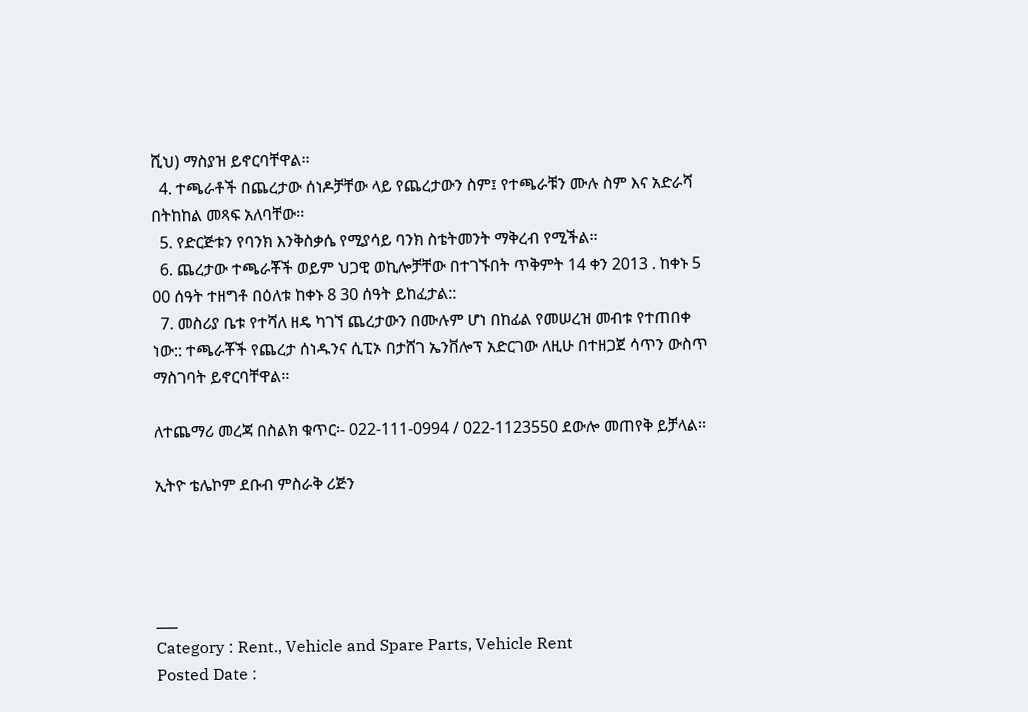ሺህ) ማስያዝ ይኖርባቸዋል፡፡
  4. ተጫራቶች በጨረታው ሰነዶቻቸው ላይ የጨረታውን ስም፤ የተጫራቹን ሙሉ ስም እና አድራሻ በትከከል መጻፍ አለባቸው፡፡
  5. የድርጅቱን የባንክ እንቅስቃሴ የሚያሳይ ባንክ ስቴትመንት ማቅረብ የሚችል፡፡
  6. ጨረታው ተጫራቾች ወይም ህጋዊ ወኪሎቻቸው በተገኙበት ጥቅምት 14 ቀን 2013 . ከቀኑ 5 00 ሰዓት ተዘግቶ በዕለቱ ከቀኑ 8 30 ሰዓት ይከፈታል::
  7. መስሪያ ቤቱ የተሻለ ዘዴ ካገኘ ጨረታውን በሙሉም ሆነ በከፊል የመሠረዝ መብቱ የተጠበቀ ነው:: ተጫራቾች የጨረታ ሰነዱንና ሲፒኦ በታሸገ ኤንቨሎፕ አድርገው ለዚሁ በተዘጋጀ ሳጥን ውስጥ ማስገባት ይኖርባቸዋል፡፡

ለተጨማሪ መረጃ በስልክ ቁጥር፡- 022-111-0994 / 022-1123550 ደውሎ መጠየቅ ይቻላል፡፡

ኢትዮ ቴሌኮም ደቡብ ምስራቅ ሪጅን




___
Category : Rent., Vehicle and Spare Parts, Vehicle Rent
Posted Date :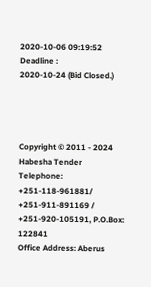2020-10-06 09:19:52
Deadline :
2020-10-24 (Bid Closed.)




Copyright © 2011 - 2024 Habesha Tender
Telephone: +251-118-961881/ +251-911-891169 / +251-920-105191, P.O.Box: 122841
Office Address: Aberus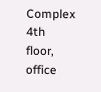Complex 4th floor, office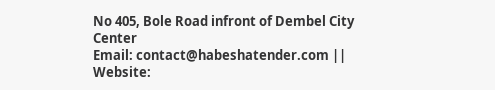No 405, Bole Road infront of Dembel City Center
Email: contact@habeshatender.com || Website: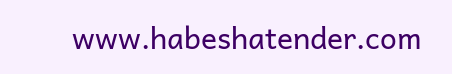www.habeshatender.com